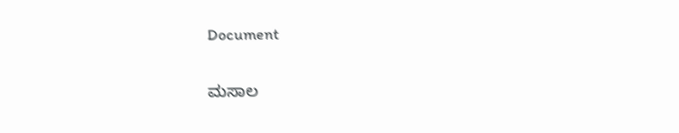Document

ಮಸಾಲ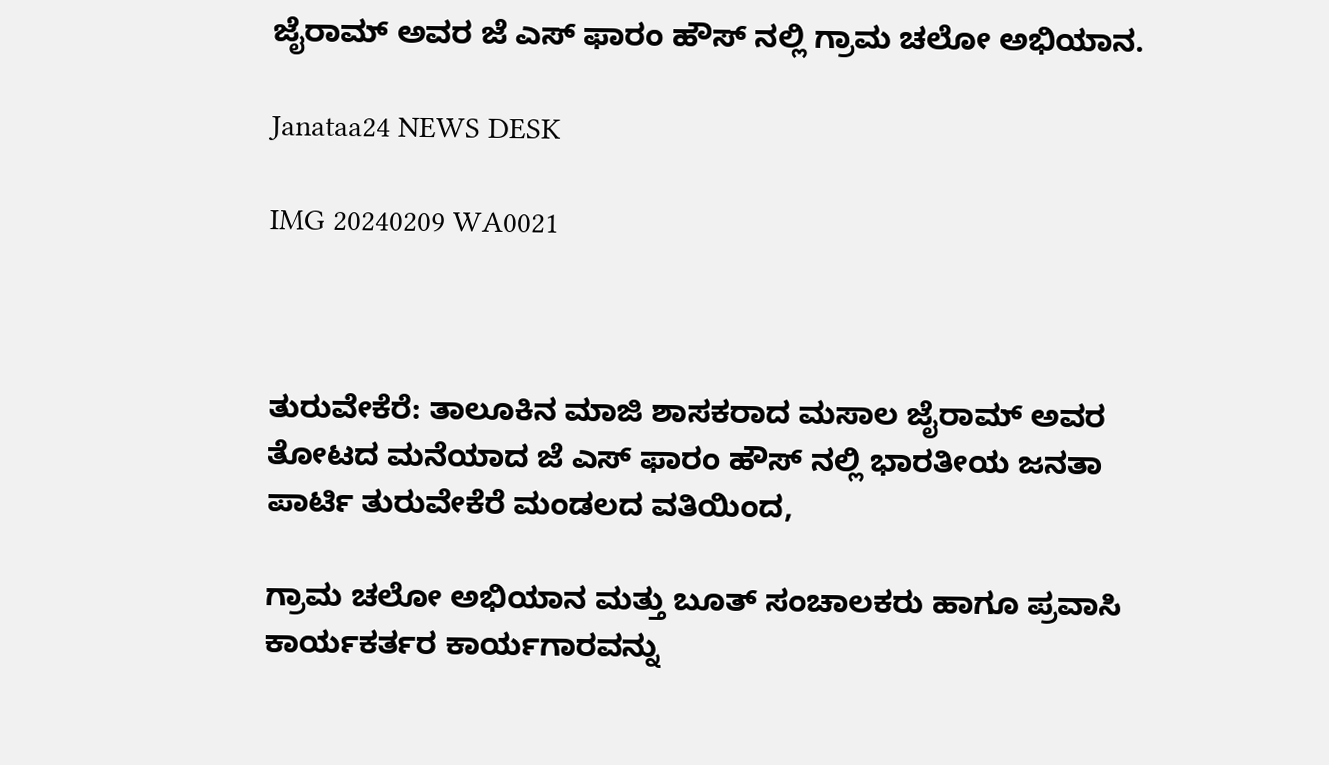ಜೈರಾಮ್ ಅವರ ಜೆ ಎಸ್ ಫಾರಂ ಹೌಸ್ ನಲ್ಲಿ ಗ್ರಾಮ ಚಲೋ ಅಭಿಯಾನ.

Janataa24 NEWS DESK

IMG 20240209 WA0021



ತುರುವೇಕೆರೆ: ತಾಲೂಕಿನ ಮಾಜಿ ಶಾಸಕರಾದ ಮಸಾಲ ಜೈರಾಮ್ ಅವರ ತೋಟದ ಮನೆಯಾದ ಜೆ ಎಸ್ ಫಾರಂ ಹೌಸ್ ನಲ್ಲಿ ಭಾರತೀಯ ಜನತಾ ಪಾರ್ಟಿ ತುರುವೇಕೆರೆ ಮಂಡಲದ ವತಿಯಿಂದ,

ಗ್ರಾಮ ಚಲೋ ಅಭಿಯಾನ ಮತ್ತು ಬೂತ್ ಸಂಚಾಲಕರು ಹಾಗೂ ಪ್ರವಾಸಿ ಕಾರ್ಯಕರ್ತರ ಕಾರ್ಯಗಾರವನ್ನು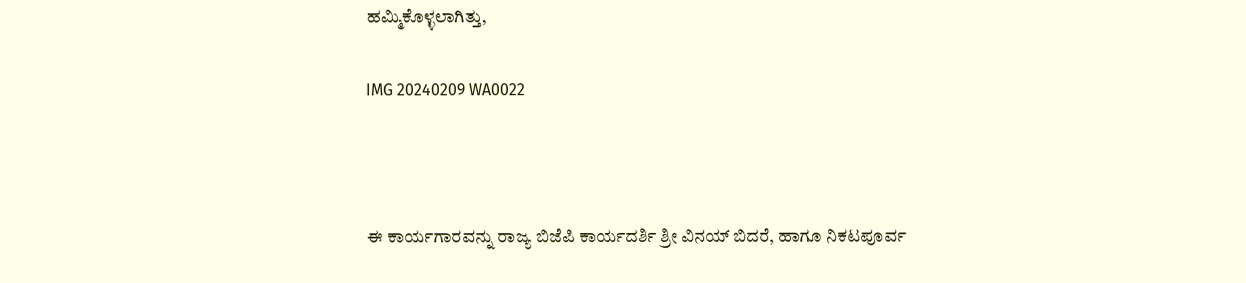ಹಮ್ಮಿಕೊಳ್ಳಲಾಗಿತ್ತು,

IMG 20240209 WA0022



ಈ ಕಾರ್ಯಗಾರವನ್ನು ರಾಜ್ಯ ಬಿಜೆಪಿ ಕಾರ್ಯದರ್ಶಿ ಶ್ರೀ ವಿನಯ್ ಬಿದರೆ, ಹಾಗೂ ನಿಕಟಪೂರ್ವ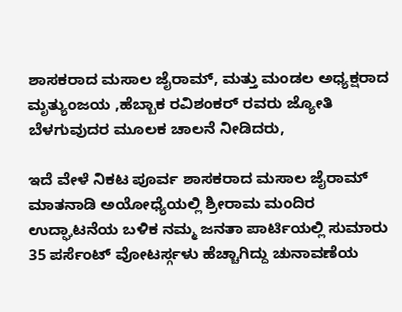ಶಾಸಕರಾದ ಮಸಾಲ ಜೈರಾಮ್, ಮತ್ತು ಮಂಡಲ ಅಧ್ಯಕ್ಷರಾದ ಮೃತ್ಯುಂಜಯ ,ಹೆಬ್ಬಾಕ ರವಿಶಂಕರ್ ರವರು ಜ್ಯೋತಿ ಬೆಳಗುವುದರ ಮೂಲಕ ಚಾಲನೆ ನೀಡಿದರು,

ಇದೆ ವೇಳೆ ನಿಕಟ ಪೂರ್ವ ಶಾಸಕರಾದ ಮಸಾಲ ಜೈರಾಮ್ ಮಾತನಾಡಿ ಅಯೋಧ್ಯೆಯಲ್ಲಿ ಶ್ರೀರಾಮ ಮಂದಿರ ಉದ್ಘಾಟನೆಯ ಬಳಿಕ ನಮ್ಮ ಜನತಾ ಪಾರ್ಟಿಯಲ್ಲಿ ಸುಮಾರು 35 ಪರ್ಸೆಂಟ್ ವೋಟರ್ಸ್ಗಳು ಹೆಚ್ಚಾಗಿದ್ದು ಚುನಾವಣೆಯ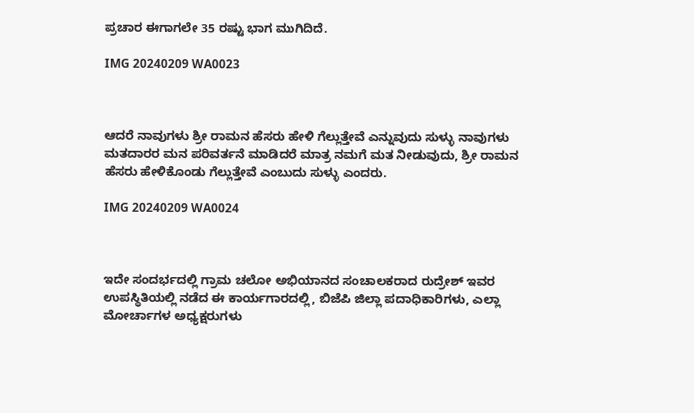ಪ್ರಚಾರ ಈಗಾಗಲೇ 35 ರಷ್ಟು ಭಾಗ ಮುಗಿದಿದೆ.

IMG 20240209 WA0023



ಆದರೆ ನಾವುಗಳು ಶ್ರೀ ರಾಮನ ಹೆಸರು ಹೇಳಿ ಗೆಲ್ಲುತ್ತೇವೆ ಎನ್ನುವುದು ಸುಳ್ಳು ನಾವುಗಳು ಮತದಾರರ ಮನ ಪರಿವರ್ತನೆ ಮಾಡಿದರೆ ಮಾತ್ರ ನಮಗೆ ಮತ ನೀಡುವುದು, ಶ್ರೀ ರಾಮನ ಹೆಸರು ಹೇಳಿಕೊಂಡು ಗೆಲ್ಲುತ್ತೇವೆ ಎಂಬುದು ಸುಳ್ಳು ಎಂದರು.

IMG 20240209 WA0024



ಇದೇ ಸಂದರ್ಭದಲ್ಲಿ ಗ್ರಾಮ ಚಲೋ ಅಭಿಯಾನದ ಸಂಚಾಲಕರಾದ ರುದ್ರೇಶ್ ಇವರ ಉಪಸ್ಥಿತಿಯಲ್ಲಿ ನಡೆದ ಈ ಕಾರ್ಯಗಾರದಲ್ಲಿ, ಬಿಜೆಪಿ ಜಿಲ್ಲಾ ಪದಾಧಿಕಾರಿಗಳು, ಎಲ್ಲಾ ಮೋರ್ಚಾಗಳ ಅಧ್ಯಕ್ಷರುಗಳು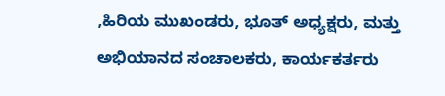,ಹಿರಿಯ ಮುಖಂಡರು, ಭೂತ್ ಅಧ್ಯಕ್ಷರು, ಮತ್ತು ಅಭಿಯಾನದ ಸಂಚಾಲಕರು, ಕಾರ್ಯಕರ್ತರು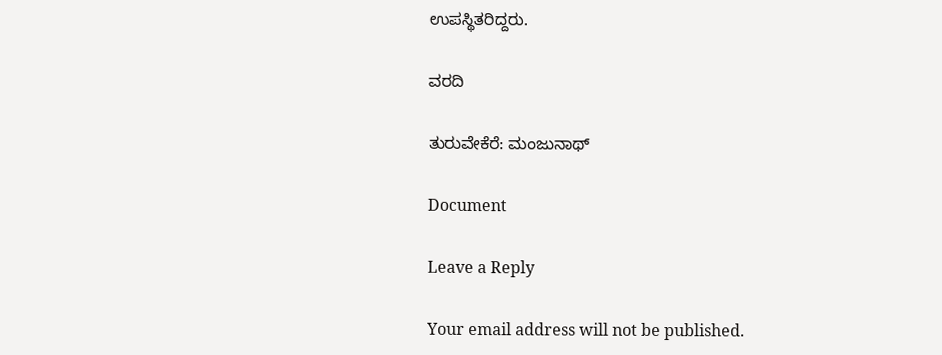ಉಪಸ್ಥಿತರಿದ್ದರು.

ವರದಿ

ತುರುವೇಕೆರೆ: ಮಂಜುನಾಥ್

Document

Leave a Reply

Your email address will not be published.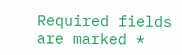Required fields are marked *